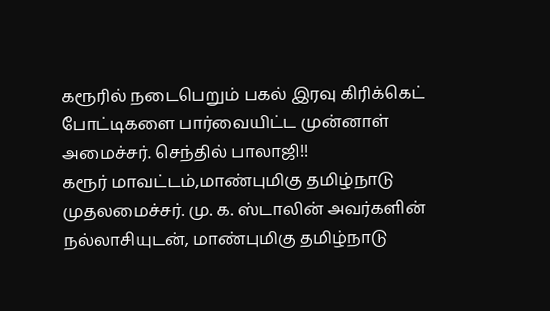கரூரில் நடைபெறும் பகல் இரவு கிரிக்கெட் போட்டிகளை பார்வையிட்ட முன்னாள் அமைச்சர். செந்தில் பாலாஜி!!
கரூர் மாவட்டம்,மாண்புமிகு தமிழ்நாடு முதலமைச்சர். மு. க. ஸ்டாலின் அவர்களின் நல்லாசியுடன், மாண்புமிகு தமிழ்நாடு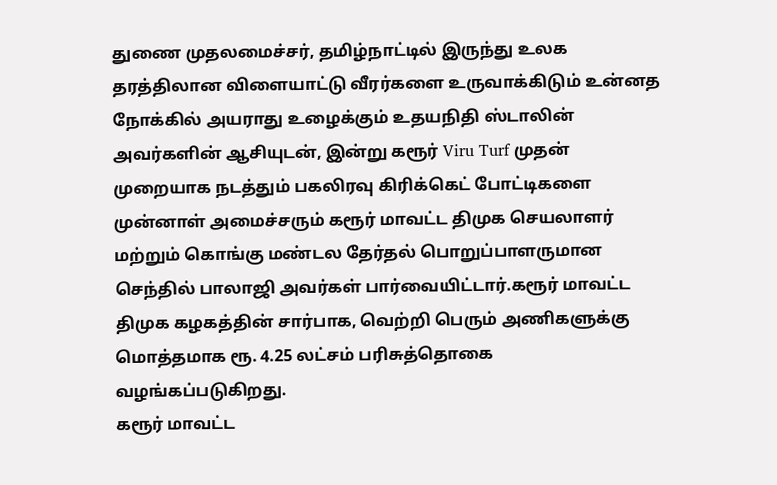துணை முதலமைச்சர், தமிழ்நாட்டில் இருந்து உலக தரத்திலான விளையாட்டு வீரர்களை உருவாக்கிடும் உன்னத நோக்கில் அயராது உழைக்கும் உதயநிதி ஸ்டாலின் அவர்களின் ஆசியுடன், இன்று கரூர் Viru Turf முதன் முறையாக நடத்தும் பகலிரவு கிரிக்கெட் போட்டிகளை முன்னாள் அமைச்சரும் கரூர் மாவட்ட திமுக செயலாளர் மற்றும் கொங்கு மண்டல தேர்தல் பொறுப்பாளருமான செந்தில் பாலாஜி அவர்கள் பார்வையிட்டார்.கரூர் மாவட்ட திமுக கழகத்தின் சார்பாக, வெற்றி பெரும் அணிகளுக்கு மொத்தமாக ரூ. 4.25 லட்சம் பரிசுத்தொகை வழங்கப்படுகிறது.
கரூர் மாவட்ட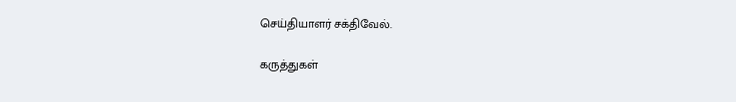செய்தியாளர் சக்திவேல்.

கருத்துகள்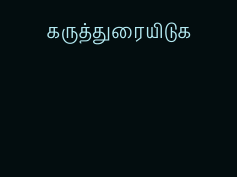கருத்துரையிடுக